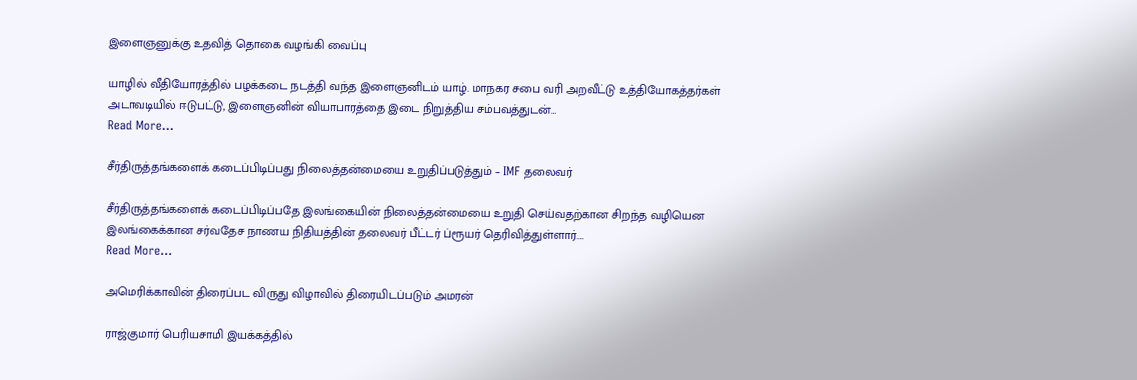இளைஞனுக்கு உதவித் தொகை வழங்கி வைப்பு

யாழில் வீதியோரத்தில் பழக்கடை நடத்தி வந்த இளைஞனிடம் யாழ். மாநகர சபை வரி அறவீட்டு உத்தியோகத்தர்கள் அடாவடியில் ஈடுபட்டு, இளைஞனின் வியாபாரத்தை இடை நிறுத்திய சம்பவத்துடன்…
Read More...

சீர்திருத்தங்களைக் கடைப்பிடிப்பது நிலைத்தன்மையை உறுதிப்படுத்தும் – IMF தலைவர்

சீர்திருத்தங்களைக் கடைப்பிடிப்பதே இலங்கையின் நிலைத்தன்மையை உறுதி செய்வதற்கான சிறந்த வழியென இலங்கைக்கான சர்வதேச நாணய நிதியத்தின் தலைவர் பீட்டர் ப்ரூயர் தெரிவித்துள்ளார்.…
Read More...

அமெரிக்காவின் திரைப்பட விருது விழாவில் திரையிடப்படும் அமரன்

ராஜ்குமார் பெரியசாமி இயக்கத்தில்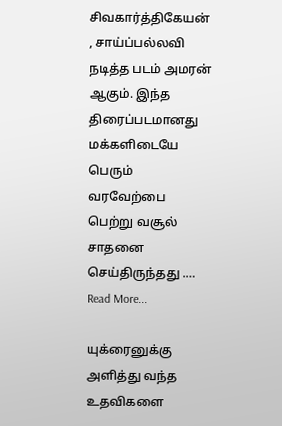சிவகார்த்திகேயன் , சாய்ப்பல்லவி நடித்த படம் அமரன் ஆகும். இந்த திரைப்படமானது மக்களிடையே பெரும் வரவேற்பை பெற்று வசூல் சாதனை செய்திருந்தது .…
Read More...

யுக்ரைனுக்கு அளித்து வந்த உதவிகளை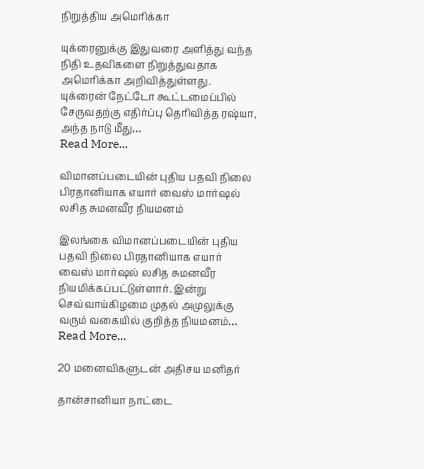நிறுத்திய அமெரிக்கா

யுக்ரைனுக்கு இதுவரை அளித்து வந்த நிதி உதவிகளை நிறுத்துவதாக அமெரிக்கா அறிவித்துள்ளது. யுக்ரைன் நேட்டோ கூட்டமைப்பில் சேருவதற்கு எதிர்ப்பு தெரிவித்த ரஷ்யா, அந்த நாடு மீது…
Read More...

விமானப்படையின் புதிய பதவி நிலை பிரதானியாக எயார் வைஸ் மார்ஷல் லசித சுமனவீர நியமனம்

இலங்கை விமானப்படையின் புதிய பதவி நிலை பிரதானியாக எயார் வைஸ் மார்ஷல் லசித சுமனவீர நியமிக்கப்பட்டுள்ளார். இன்று செவ்வாய்கிழமை முதல் அமுலுக்கு வரும் வகையில் குறித்த நியமனம்…
Read More...

20 மனைவிகளுடன் அதிசய மனிதர்

தான்சானியா நாட்டை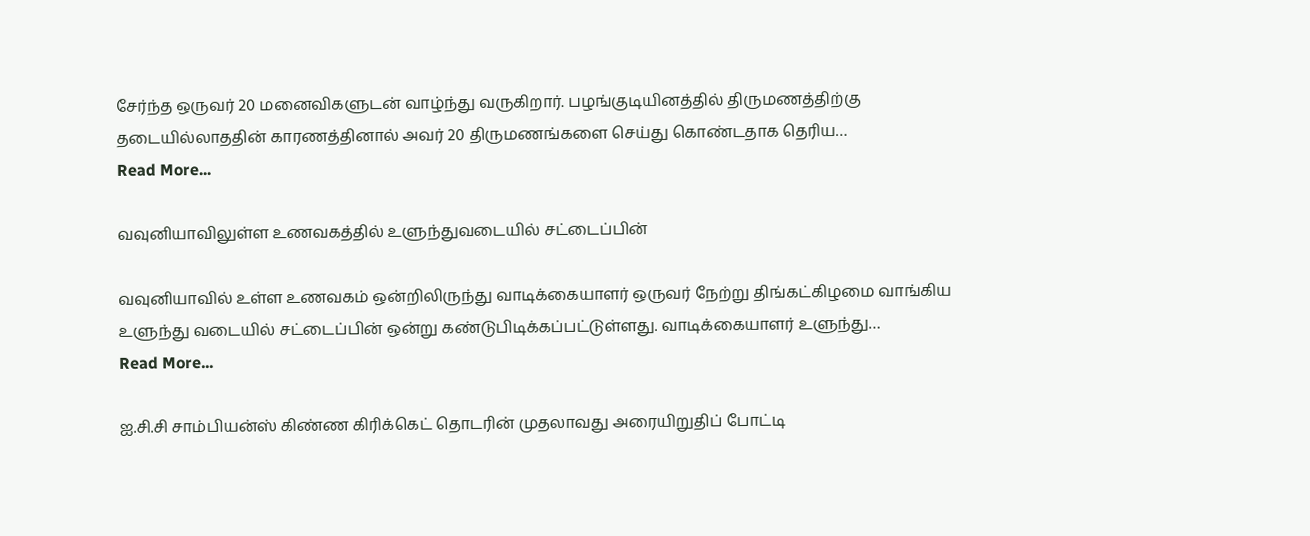சேர்ந்த ஒருவர் 20 மனைவிகளுடன் வாழ்ந்து வருகிறார். பழங்குடியினத்தில் திருமணத்திற்கு தடையில்லாததின் காரணத்தினால் அவர் 20 திருமணங்களை செய்து கொண்டதாக தெரிய…
Read More...

வவுனியாவிலுள்ள உணவகத்தில் உளுந்துவடையில் சட்டைப்பின்

வவுனியாவில் உள்ள உணவகம் ஒன்றிலிருந்து வாடிக்கையாளர் ஒருவர் நேற்று திங்கட்கிழமை வாங்கிய உளுந்து வடையில் சட்டைப்பின் ஒன்று கண்டுபிடிக்கப்பட்டுள்ளது. வாடிக்கையாளர் உளுந்து…
Read More...

ஐ.சி.சி சாம்பியன்ஸ் கிண்ண கிரிக்கெட் தொடரின் முதலாவது அரையிறுதிப் போட்டி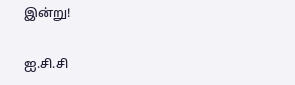இன்று!

ஐ.சி.சி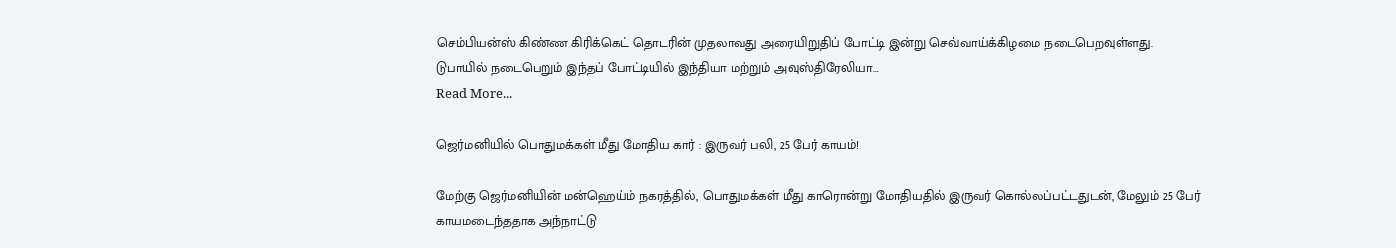செம்பியன்ஸ் கிண்ண கிரிக்கெட் தொடரின் முதலாவது அரையிறுதிப் போட்டி இன்று செவ்வாய்க்கிழமை நடைபெறவுள்ளது. டுபாயில் நடைபெறும் இந்தப் போட்டியில் இந்தியா மற்றும் அவுஸ்திரேலியா…
Read More...

ஜெர்மனியில் பொதுமக்கள் மீது மோதிய கார் : இருவர் பலி, 25 பேர் காயம்!

மேற்கு ஜெர்மனியின் மன்ஹெய்ம் நகரத்தில், பொதுமக்கள் மீது காரொன்று மோதியதில் இருவர் கொல்லப்பட்டதுடன், மேலும் 25 பேர் காயமடைந்ததாக அந்நாட்டு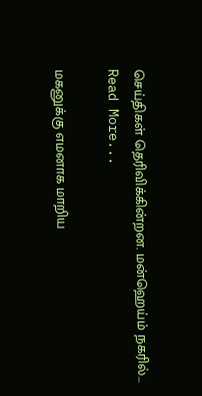செய்திகள் தெரிவிக்கின்றன. மன்ஹெய்ம் நகரில்…
Read More...

மகனுக்கு எமனாக மாறிய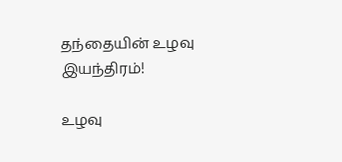தந்தையின் உழவு இயந்திரம்!

உழவு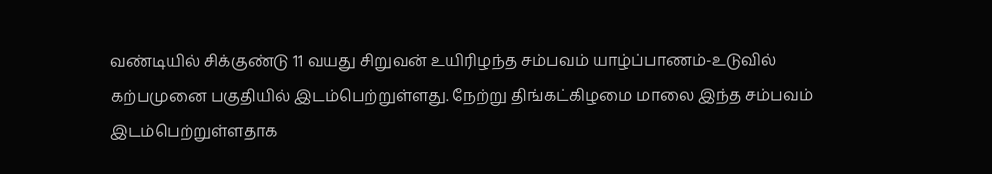வண்டியில் சிக்குண்டு 11 வயது சிறுவன் உயிரிழந்த சம்பவம் யாழ்ப்பாணம்-உடுவில் கற்பமுனை பகுதியில் இடம்பெற்றுள்ளது. நேற்று திங்கட்கிழமை மாலை இந்த சம்பவம் இடம்பெற்றுள்ளதாக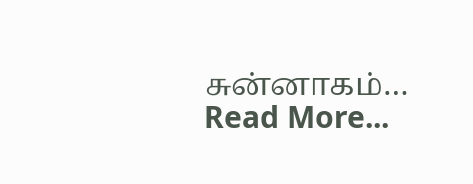சுன்னாகம்…
Read More...